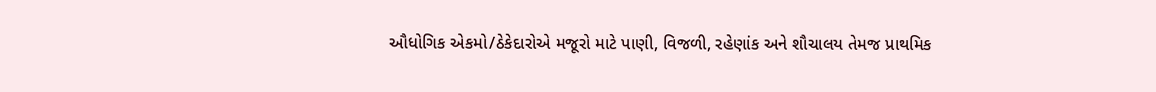ઔધોગિક એકમો/ઠેકેદારોએ મજૂરો માટે પાણી, વિજળી, રહેણાંક અને શૌચાલય તેમજ પ્રાથમિક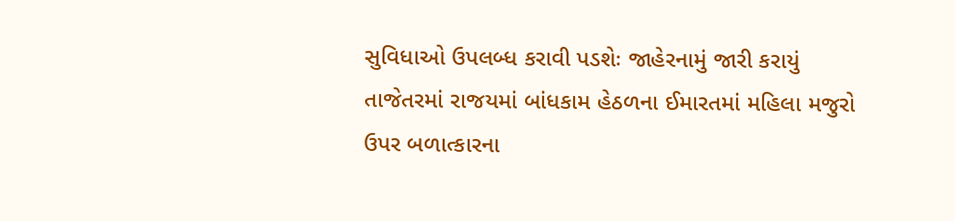સુવિધાઓ ઉપલબ્ધ કરાવી પડશેઃ જાહેરનામું જારી કરાયું
તાજેતરમાં રાજયમાં બાંધકામ હેઠળના ઈમારતમાં મહિલા મજુરો ઉપર બળાત્કારના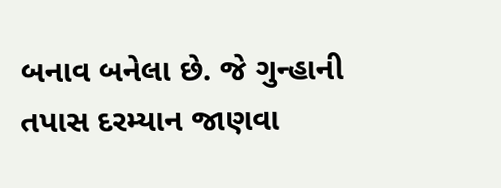બનાવ બનેલા છે. જે ગુન્હાની તપાસ દરમ્યાન જાણવા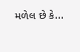મળેલ છે કે...